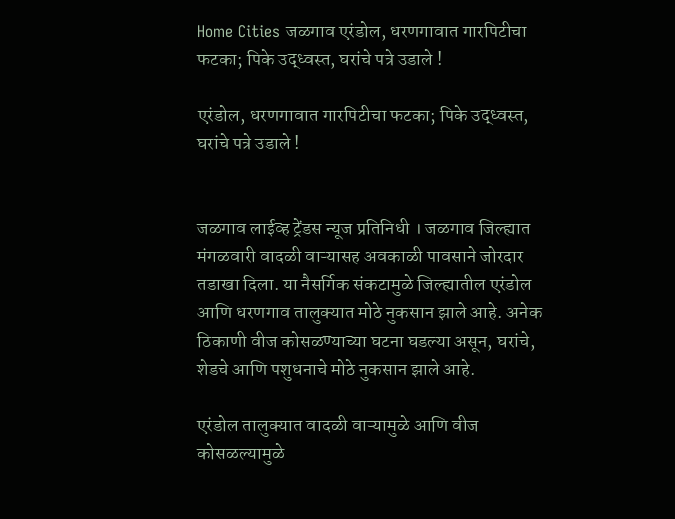Home Cities जळगाव एरंडोल, धरणगावात गारपिटीचा फटका; पिके उद्ध्वस्त, घरांचे पत्रे उडाले !

एरंडोल, धरणगावात गारपिटीचा फटका; पिके उद्ध्वस्त, घरांचे पत्रे उडाले !


जळगाव लाईव्ह ट्रेंडस न्यूज प्रतिनिधी । जळगाव जिल्ह्यात मंगळवारी वादळी वाऱ्यासह अवकाळी पावसाने जोरदार तडाखा दिला. या नैसर्गिक संकटामुळे जिल्ह्यातील एरंडोल आणि धरणगाव तालुक्यात मोठे नुकसान झाले आहे. अनेक ठिकाणी वीज कोसळण्याच्या घटना घडल्या असून, घरांचे, शेडचे आणि पशुधनाचे मोठे नुकसान झाले आहे.

एरंडोल तालुक्यात वादळी वाऱ्यामुळे आणि वीज कोसळल्यामुळे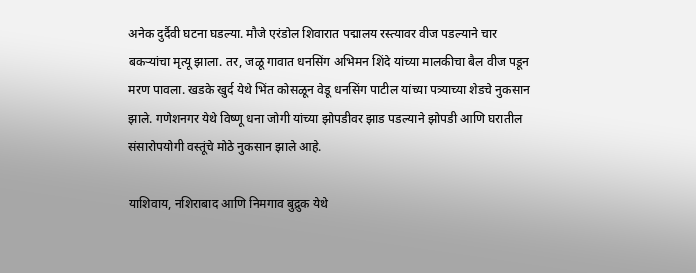अनेक दुर्दैवी घटना घडल्या. मौजे एरंडोल शिवारात पद्मालय रस्त्यावर वीज पडल्याने चार बकऱ्यांचा मृत्यू झाला. तर, जळू गावात धनसिंग अभिमन शिंदे यांच्या मालकीचा बैल वीज पडून मरण पावला. खडके खुर्द येथे भिंत कोसळून वेडू धनसिंग पाटील यांच्या पत्र्याच्या शेडचे नुकसान झाले. गणेशनगर येथे विष्णू धना जोगी यांच्या झोपडीवर झाड पडल्याने झोपडी आणि घरातील संसारोपयोगी वस्तूंचे मोठे नुकसान झाले आहे.

याशिवाय, नशिराबाद आणि निमगाव बुद्रुक येथे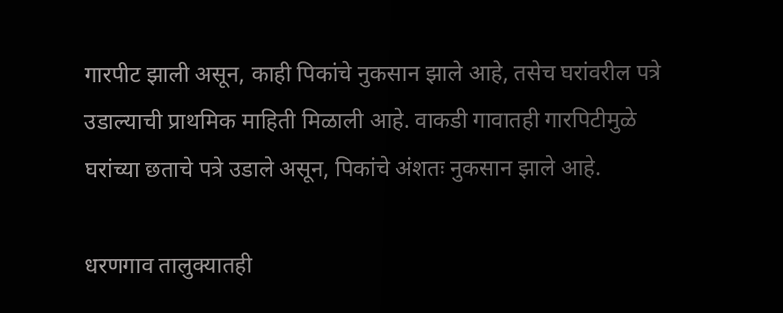गारपीट झाली असून, काही पिकांचे नुकसान झाले आहे, तसेच घरांवरील पत्रे उडाल्याची प्राथमिक माहिती मिळाली आहे. वाकडी गावातही गारपिटीमुळे घरांच्या छताचे पत्रे उडाले असून, पिकांचे अंशतः नुकसान झाले आहे.

धरणगाव तालुक्यातही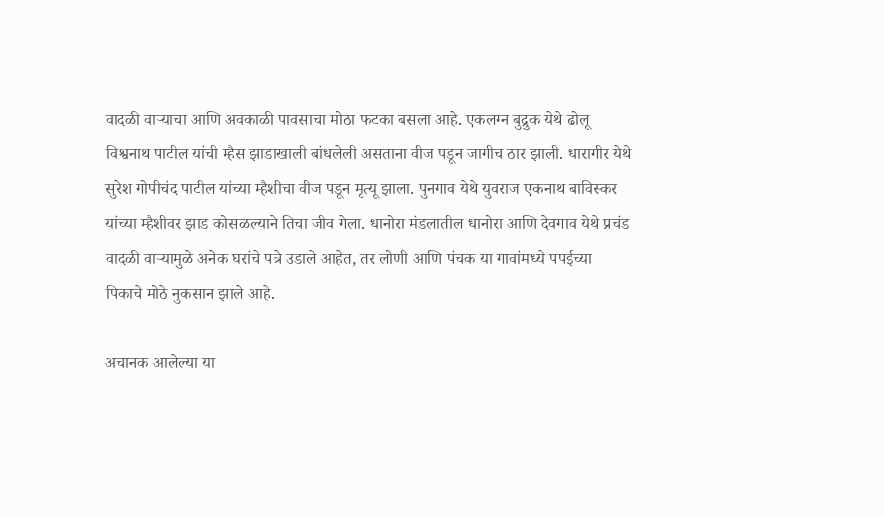वादळी वाऱ्याचा आणि अवकाळी पावसाचा मोठा फटका बसला आहे. एकलग्न बुद्रुक येथे ढोलू विश्वनाथ पाटील यांची म्हैस झाडाखाली बांधलेली असताना वीज पडून जागीच ठार झाली. धारागीर येथे सुरेश गोपीचंद पाटील यांच्या म्हैशीचा वीज पडून मृत्यू झाला. पुनगाव येथे युवराज एकनाथ बाविस्कर यांच्या म्हैशीवर झाड कोसळल्याने तिचा जीव गेला. धानोरा मंडलातील धानोरा आणि देवगाव येथे प्रचंड वादळी वाऱ्यामुळे अनेक घरांचे पत्रे उडाले आहेत, तर लोणी आणि पंचक या गावांमध्ये पपईच्या पिकाचे मोठे नुकसान झाले आहे.

अचानक आलेल्या या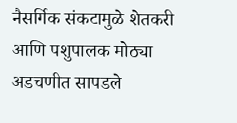नैसर्गिक संकटामुळे शेतकरी आणि पशुपालक मोठ्या अडचणीत सापडले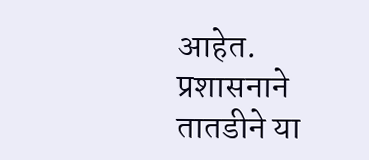आहेत. प्रशासनाने तातडीने या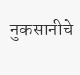नुकसानीचे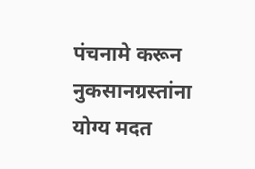पंचनामे करून नुकसानग्रस्तांना योग्य मदत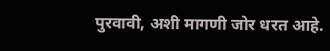पुरवावी, अशी मागणी जोर धरत आहे.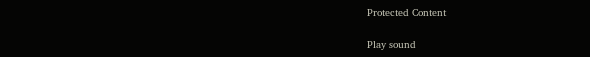Protected Content

Play sound